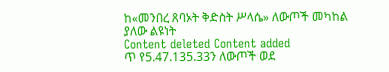ከ«መንበረ ጸባኦት ቅድስት ሥላሴ» ለውጦች መካከል ያለው ልዩነት
Content deleted Content added
ጥ የ5.47.135.33ን ለውጦች ወደ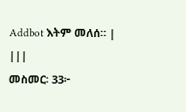Addbot እትም መለሰ። |
|||
መስመር፡ 33፦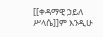[[ቀዳማዊ ኃይለ ሥላሴ]]ም እንዲሁ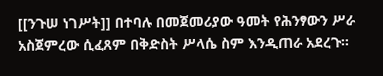[[ንጉሠ ነገሥት]] በተባሉ በመጀመሪያው ዓመት የሕንፃውን ሥራ አስጀምረው ሲፈጸም በቅድስት ሥላሴ ስም እንዲጠራ አደረጉ።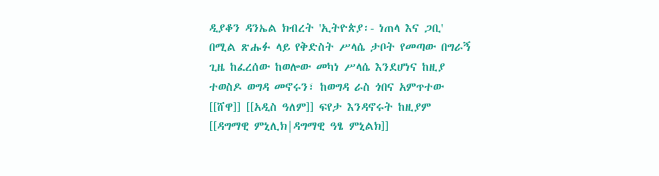ዲያቆን ዳንኤል ክብረት 'ኢትዮጵያ፡- ነጠላ እና ጋቢ' በሚል ጽሑፉ ላይ የቅድስት ሥላሴ ታቦት የመጣው በግራኝ ጊዜ ከፈረሰው ከወሎው መካነ ሥላሴ እንደሆነና ከዚያ ተወስዶ ወግዳ መኖሩን፣ ከወግዳ ራስ ጎበና አምጥተው [[ሸዋ]] [[አዲስ ዓለም]] ፍየታ እንዳኖሩት ከዚያም [[ዳግማዊ ምኒሊክ|ዳግማዊ ዓፄ ምኒልክ]]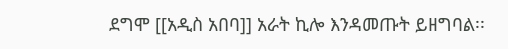ደግሞ [[አዲስ አበባ]] አራት ኪሎ እንዳመጡት ይዘግባል፡፡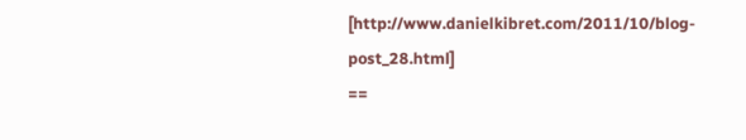[http://www.danielkibret.com/2011/10/blog-post_28.html]
==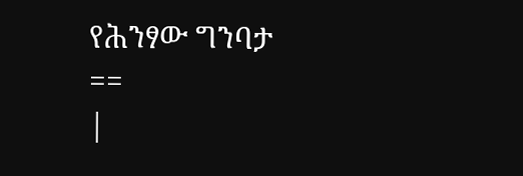የሕንፃው ግንባታ ==
|